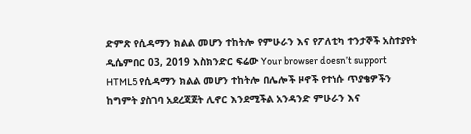ድምጽ የሲዳማን ክልል መሆን ተከትሎ የምሁራን እና የፖለቲካ ተንታኞች አስተያየት ዲሴምበር 03, 2019 እስክንድር ፍሬው Your browser doesn’t support HTML5 የሲዳማን ክልል መሆን ተከትሎ በሌሎች ዞኖች የተነሱ ጥያቄዎችን ከግምት ያስገባ አደረጃጀት ሊኖር እንደሚችል አንዳንድ ምሁራን እና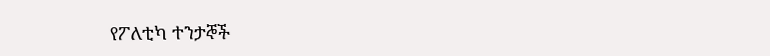የፖለቲካ ተንታኞች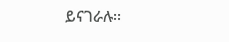ይናገራሉ፡፡